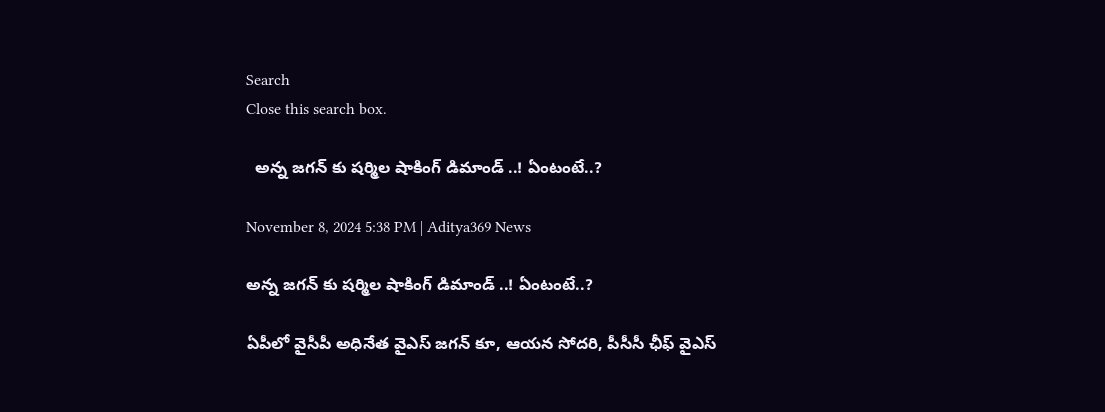Search
Close this search box.

  అన్న జగన్ కు షర్మిల షాకింగ్ డిమాండ్ ..! ఏంటంటే..?

November 8, 2024 5:38 PM | Aditya369 News

అన్న జగన్ కు షర్మిల షాకింగ్ డిమాండ్ ..! ఏంటంటే..?

ఏపీలో వైసీపీ అధినేత వైఎస్ జగన్ కూ, ఆయన సోదరి, పీసీసీ ఛీఫ్ వైఎస్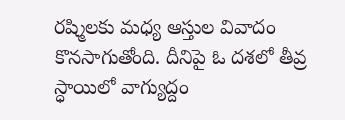రష్మిలకు మధ్య ఆస్తుల వివాదం కొనసాగుతోంది. దీనిపై ఓ దశలో తీవ్ర స్ధాయిలో వాగ్యుద్దం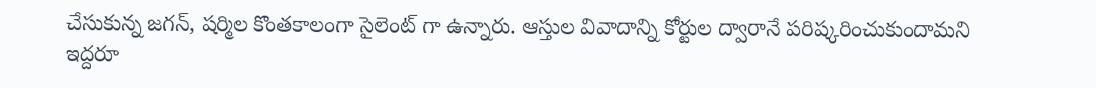చేసుకున్న జగన్, షర్మిల కొంతకాలంగా సైలెంట్ గా ఉన్నారు. ఆస్తుల వివాదాన్ని కోర్టుల ద్వారానే పరిష్కరించుకుందామని ఇద్దరూ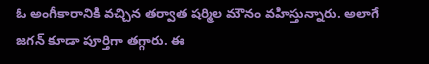ఓ అంగీకారానికి వచ్చిన తర్వాత షర్మిల మౌనం వహిస్తున్నారు. అలాగే జగన్ కూడా పూర్తిగా తగ్గారు. ఈ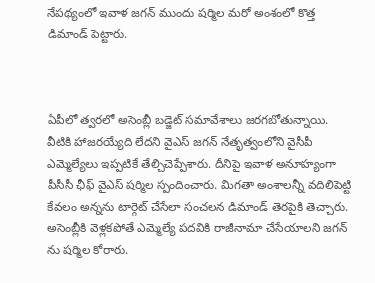నేపథ్యంలో ఇవాళ జగన్ ముందు షర్మిల మరో అంశంలో కొత్త డిమాండ్ పెట్టారు.



ఏపీలో త్వరలో అసెంబ్లీ బడ్జెట్ సమావేశాలు జరగబోతున్నాయి. వీటికి హాజరయ్యేది లేదని వైఎస్ జగన్ నేతృత్వంలోని వైసీపీ ఎమ్మెల్యేలు ఇప్పటికే తేల్చిచెప్పేశారు. దీనిపై ఇవాళ అనూహ్యంగా పీసీసీ ఛీఫ్ వైఎస్ షర్మిల స్పందించారు. మిగతా అంశాలన్నీ వదిలిపెట్టి కేవలం అన్నను టార్గెట్ చేసేలా సంచలన డిమాండ్ తెరపైకి తెచ్చారు. అసెంబ్లీకి వెళ్లకపోతే ఎమ్మెల్యే పదవికి రాజీనామా చేసేయాలని జగన్ ను షర్మిల కోరారు.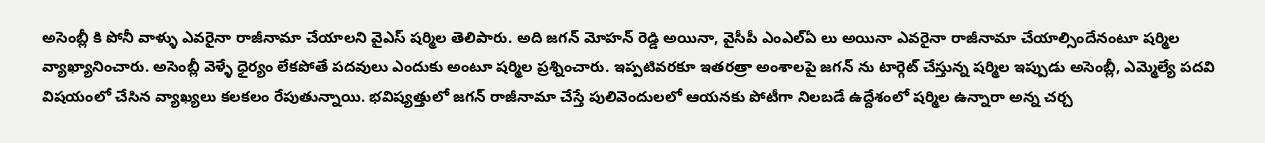అసెంబ్లీ కి పోనీ వాళ్ళు ఎవరైనా రాజీనామా చేయాలని వైఎస్ షర్మిల తెలిపారు. అది జగన్ మోహన్ రెడ్డి అయినా, వైసీపీ ఎంఎల్ఏ లు అయినా ఎవరైనా రాజీనామా చేయాల్సిందేనంటూ షర్మిల వ్యాఖ్యానించారు. అసెంబ్లీ వెళ్ళే ధైర్యం లేకపోతే పదవులు ఎందుకు అంటూ షర్మిల ప్రశ్నించారు. ఇప్పటివరకూ ఇతరత్రా అంశాలపై జగన్ ను టార్గెట్ చేస్తున్న షర్మిల ఇప్పుడు అసెంబ్లీ, ఎమ్మెల్యే పదవి విషయంలో చేసిన వ్యాఖ్యలు కలకలం రేపుతున్నాయి. భవిష్యత్తులో జగన్ రాజీనామా చేస్తే పులివెందులలో ఆయనకు పోటీగా నిలబడే ఉద్దేశంలో షర్మిల ఉన్నారా అన్న చర్చ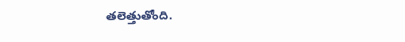తలెత్తుతోంది.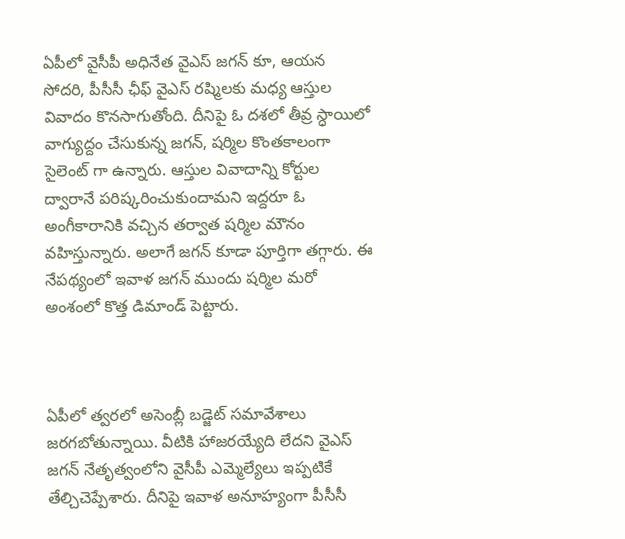ఏపీలో వైసీపీ అధినేత వైఎస్ జగన్ కూ, ఆయన సోదరి, పీసీసీ ఛీఫ్ వైఎస్ రష్మిలకు మధ్య ఆస్తుల వివాదం కొనసాగుతోంది. దీనిపై ఓ దశలో తీవ్ర స్ధాయిలో వాగ్యుద్దం చేసుకున్న జగన్, షర్మిల కొంతకాలంగా సైలెంట్ గా ఉన్నారు. ఆస్తుల వివాదాన్ని కోర్టుల ద్వారానే పరిష్కరించుకుందామని ఇద్దరూ ఓ అంగీకారానికి వచ్చిన తర్వాత షర్మిల మౌనం వహిస్తున్నారు. అలాగే జగన్ కూడా పూర్తిగా తగ్గారు. ఈ నేపథ్యంలో ఇవాళ జగన్ ముందు షర్మిల మరో అంశంలో కొత్త డిమాండ్ పెట్టారు.



ఏపీలో త్వరలో అసెంబ్లీ బడ్జెట్ సమావేశాలు జరగబోతున్నాయి. వీటికి హాజరయ్యేది లేదని వైఎస్ జగన్ నేతృత్వంలోని వైసీపీ ఎమ్మెల్యేలు ఇప్పటికే తేల్చిచెప్పేశారు. దీనిపై ఇవాళ అనూహ్యంగా పీసీసీ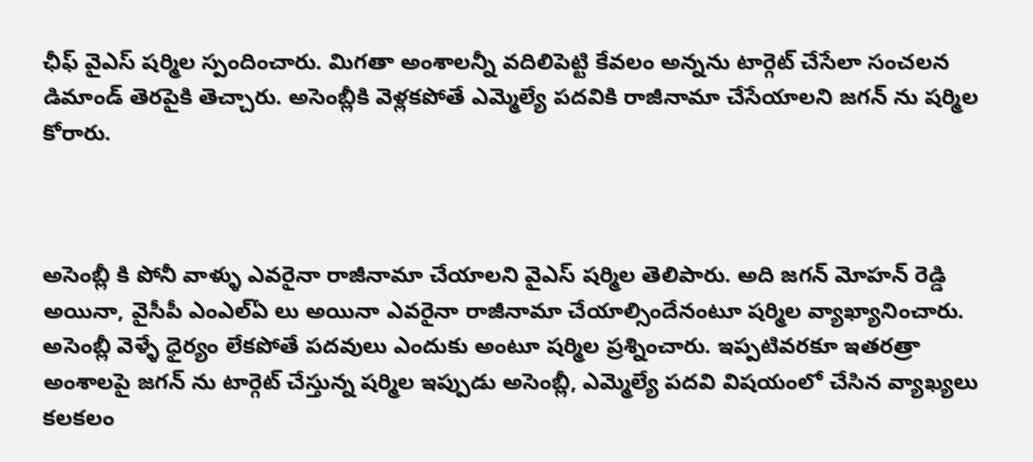ఛీఫ్ వైఎస్ షర్మిల స్పందించారు. మిగతా అంశాలన్నీ వదిలిపెట్టి కేవలం అన్నను టార్గెట్ చేసేలా సంచలన డిమాండ్ తెరపైకి తెచ్చారు. అసెంబ్లీకి వెళ్లకపోతే ఎమ్మెల్యే పదవికి రాజీనామా చేసేయాలని జగన్ ను షర్మిల కోరారు.



అసెంబ్లీ కి పోనీ వాళ్ళు ఎవరైనా రాజీనామా చేయాలని వైఎస్ షర్మిల తెలిపారు. అది జగన్ మోహన్ రెడ్డి అయినా, వైసీపీ ఎంఎల్ఏ లు అయినా ఎవరైనా రాజీనామా చేయాల్సిందేనంటూ షర్మిల వ్యాఖ్యానించారు. అసెంబ్లీ వెళ్ళే ధైర్యం లేకపోతే పదవులు ఎందుకు అంటూ షర్మిల ప్రశ్నించారు. ఇప్పటివరకూ ఇతరత్రా అంశాలపై జగన్ ను టార్గెట్ చేస్తున్న షర్మిల ఇప్పుడు అసెంబ్లీ, ఎమ్మెల్యే పదవి విషయంలో చేసిన వ్యాఖ్యలు కలకలం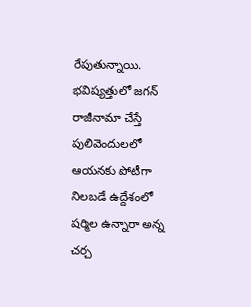రేపుతున్నాయి. భవిష్యత్తులో జగన్ రాజీనామా చేస్తే పులివెందులలో ఆయనకు పోటీగా నిలబడే ఉద్దేశంలో షర్మిల ఉన్నారా అన్న చర్చ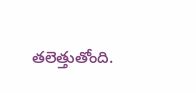తలెత్తుతోంది.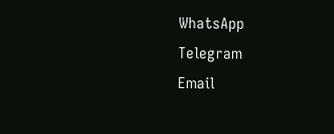WhatsApp
Telegram
Email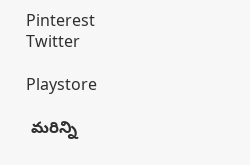Pinterest
Twitter

Playstore

 మరిన్ని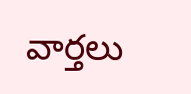వార్తలు